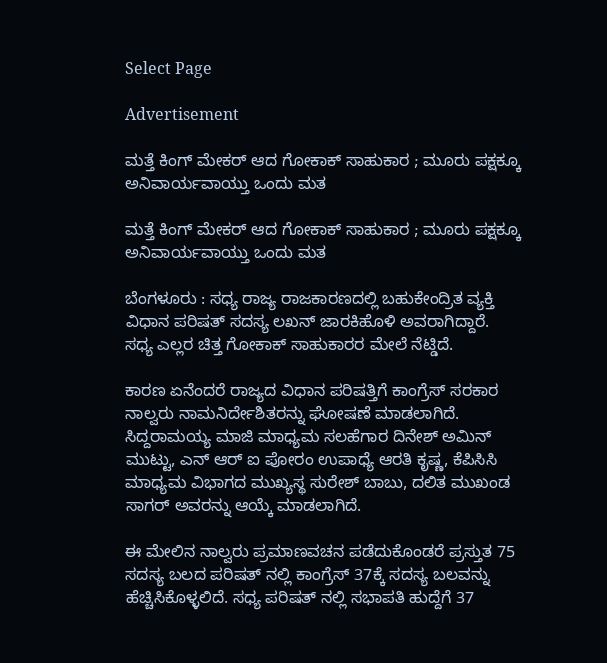Select Page

Advertisement

ಮತ್ತೆ ಕಿಂಗ್ ಮೇಕರ್ ಆದ ಗೋಕಾಕ್ ಸಾಹುಕಾರ ; ಮೂರು ಪಕ್ಷಕ್ಕೂ ಅನಿವಾರ್ಯವಾಯ್ತು ಒಂದು ಮತ

ಮತ್ತೆ ಕಿಂಗ್ ಮೇಕರ್ ಆದ ಗೋಕಾಕ್ ಸಾಹುಕಾರ ; ಮೂರು ಪಕ್ಷಕ್ಕೂ ಅನಿವಾರ್ಯವಾಯ್ತು ಒಂದು ಮತ

ಬೆಂಗಳೂರು : ಸಧ್ಯ ರಾಜ್ಯ ರಾಜಕಾರಣದಲ್ಲಿ ಬಹುಕೇಂದ್ರಿತ ವ್ಯಕ್ತಿ ವಿಧಾನ ಪರಿಷತ್ ಸದಸ್ಯ ಲಖನ್ ಜಾರಕಿಹೊಳಿ ಅವರಾಗಿದ್ದಾರೆ. ಸಧ್ಯ ಎಲ್ಲರ ಚಿತ್ತ ಗೋಕಾಕ್ ಸಾಹುಕಾರರ ಮೇಲೆ ನೆಟ್ಡಿದೆ.

ಕಾರಣ ಏನೆಂದರೆ ರಾಜ್ಯದ ವಿಧಾನ ಪರಿಷತ್ತಿಗೆ ಕಾಂಗ್ರೆಸ್ ಸರಕಾರ ನಾಲ್ವರು ನಾಮನಿರ್ದೇಶಿತರನ್ನು ಘೋಷಣೆ ಮಾಡಲಾಗಿದೆ. ಸಿದ್ದರಾಮಯ್ಯ ಮಾಜಿ ಮಾಧ್ಯಮ ಸಲಹೆಗಾರ ದಿನೇಶ್ ಅಮಿನ್ ಮುಟ್ಟು, ಎನ್ ಆರ್ ಐ ಪೋರಂ ಉಪಾಧ್ಯೆ ‌ಆರತಿ ಕೃಷ್ಣ, ಕೆಪಿಸಿಸಿ ಮಾಧ್ಯಮ ವಿಭಾಗದ ಮುಖ್ಯಸ್ಥ ಸುರೇಶ್ ಬಾಬು, ದಲಿತ ಮುಖಂಡ ಸಾಗರ್ ಅವರನ್ನು ಆಯ್ಕೆ ಮಾಡಲಾಗಿದೆ.

ಈ ಮೇಲಿನ ನಾಲ್ವರು ಪ್ರಮಾಣವಚನ ಪಡೆದುಕೊಂಡರೆ ಪ್ರಸ್ತುತ 75 ಸದಸ್ಯ ಬಲದ ಪರಿಷತ್ ನಲ್ಲಿ ಕಾಂಗ್ರೆಸ್ 37ಕ್ಕೆ ಸದಸ್ಯ ಬಲವನ್ನು ಹೆಚ್ಚಿಸಿಕೊಳ್ಳಲಿದೆ. ಸಧ್ಯ ಪರಿಷತ್ ನಲ್ಲಿ ಸಭಾಪತಿ ಹುದ್ದೆಗೆ 37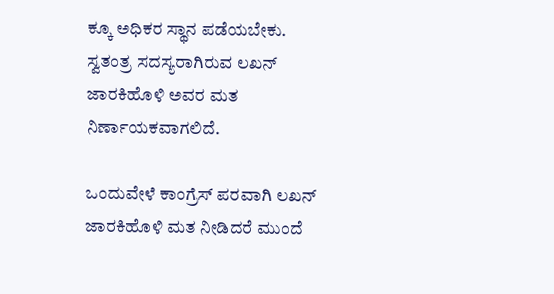ಕ್ಕೂ ಅಧಿಕರ ಸ್ಥಾನ ಪಡೆಯಬೇಕು. ಸ್ವತಂತ್ರ ಸದಸ್ಯರಾಗಿರುವ ಲಖನ್ ಜಾರಕಿಹೊಳಿ ಅವರ ಮತ ನಿರ್ಣಾಯಕವಾಗಲಿದೆ.

ಒಂದುವೇಳೆ ಕಾಂಗ್ರೆಸ್ ಪರವಾಗಿ ಲಖನ್ ಜಾರಕಿಹೊಳಿ ಮತ ನೀಡಿದರೆ ಮುಂದೆ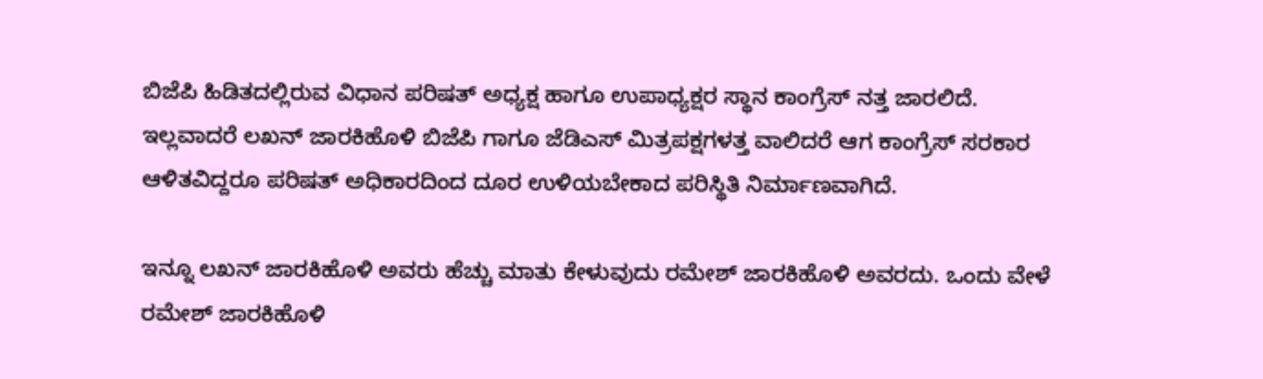ಬಿಜೆಪಿ ಹಿಡಿತದಲ್ಲಿರುವ ವಿಧಾನ ಪರಿಷತ್ ಅಧ್ಯಕ್ಷ ಹಾಗೂ ಉಪಾಧ್ಯಕ್ಷರ ಸ್ಥಾನ ಕಾಂಗ್ರೆಸ್ ನತ್ತ ಜಾರಲಿದೆ. ಇಲ್ಲವಾದರೆ ಲಖನ್ ಜಾರಕಿಹೊಳಿ ಬಿಜೆಪಿ ಗಾಗೂ ಜೆಡಿಎಸ್ ಮಿತ್ರಪಕ್ಷಗಳತ್ತ ವಾಲಿದರೆ ಆಗ ಕಾಂಗ್ರೆಸ್ ಸರಕಾರ ಆಳಿತವಿದ್ದರೂ ಪರಿಷತ್ ಅಧಿಕಾರದಿಂದ ದೂರ ಉಳಿಯಬೇಕಾದ ಪರಿಸ್ಥಿತಿ ನಿರ್ಮಾಣವಾಗಿದೆ.

ಇನ್ನೂ ಲಖನ್ ಜಾರಕಿಹೊಳಿ ಅವರು ಹೆಚ್ಚು ಮಾತು ಕೇಳುವುದು ರಮೇಶ್ ಜಾರಕಿಹೊಳಿ ಅವರದು. ಒಂದು ವೇಳೆ ರಮೇಶ್ ಜಾರಕಿಹೊಳಿ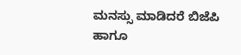ಮನಸ್ಸು ಮಾಡಿದರೆ ಬಿಜೆಪಿ ಹಾಗೂ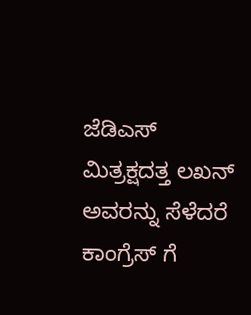ಜೆಡಿಎಸ್ ಮಿತ್ರಕ್ಷದತ್ತ ಲಖನ್ ಅವರನ್ನು ಸೆಳೆದರೆ ಕಾಂಗ್ರೆಸ್ ಗೆ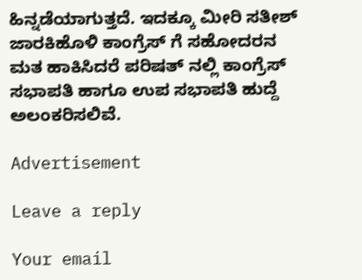ಹಿನ್ನಡೆಯಾಗುತ್ತದೆ. ಇದಕ್ಕೂ ಮೀರಿ ಸತೀಶ್ ಜಾರಕಿಹೊಳಿ ಕಾಂಗ್ರೆಸ್ ಗೆ ಸಹೋದರನ ಮತ ಹಾಕಿಸಿದರೆ ಪರಿಷತ್ ನಲ್ಲಿ ಕಾಂಗ್ರೆಸ್ ಸಭಾಪತಿ ಹಾಗೂ ಉಪ‌ ಸಭಾಪತಿ ಹುದ್ದೆ ಅಲಂಕರಿಸಲಿವೆ.

Advertisement

Leave a reply

Your email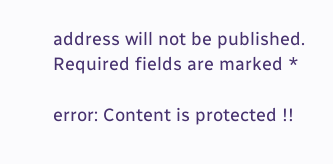address will not be published. Required fields are marked *

error: Content is protected !!